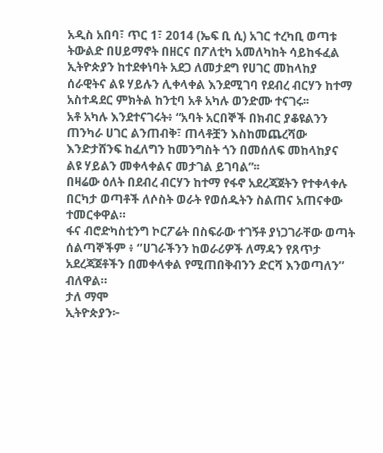አዲስ አበባ፣ ጥር 1፣ 2014 (ኤፍ ቢ ሲ) አገር ተረካቢ ወጣቱ ትውልድ በሀይማኖት በዘርና በፖለቲካ አመለካከት ሳይከፋፈል ኢትዮጵያን ከተደቀነባት አደጋ ለመታደግ የሀገር መከላከያ ሰራዊትና ልዩ ሃይሉን ሊቀላቀል እንደሚገባ የደብረ ብርሃን ከተማ አስተዳደር ምክትል ከንቲባ አቶ አካሉ ወንድሙ ተናገሩ፡፡
አቶ አካሉ እንደተናገሩት፥ “አባት አርበኞች በክብር ያቆዩልንን ጠንካራ ሀገር ልንጠብቅ፣ ጠላቶቿን እስከመጨረሻው እንድታሸንፍ ከፈለግን ከመንግስት ጎን በመሰለፍ መከላከያና ልዩ ሃይልን መቀላቀልና መታገል ይገባል”፡፡
በዛሬው ዕለት በደብረ ብርሃን ከተማ የፋኖ አደረጃጀትን የተቀላቀሉ በርካታ ወጣቶች ለሶስት ወራት የወሰዱትን ስልጠና አጠናቀው ተመርቀዋል።
ፋና ብሮድካስቲንግ ኮርፖሬት በስፍራው ተገኝቶ ያነጋገራቸው ወጣት ሰልጣኞችም ፥ ‘’ሀገራችንን ከወራሪዎች ለማዳን የጸጥታ አደረጃጀቶችን በመቀላቀል የሚጠበቅብንን ድርሻ እንወጣለን’’ ብለዋል።
ታለ ማሞ
ኢትዮጵያን፦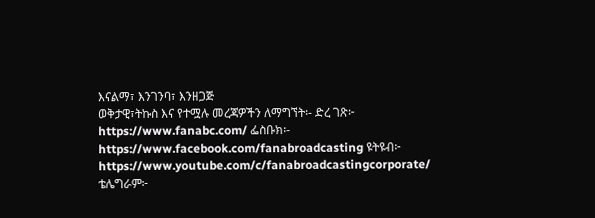እናልማ፣ እንገንባ፣ እንዘጋጅ
ወቅታዊ፣ትኩስ እና የተሟሉ መረጃዎችን ለማግኘት፡- ድረ ገጽ፦ https://www.fanabc.com/ ፌስቡክ፡- https://www.facebook.com/fanabroadcasting ዩትዩብ፦ https://www.youtube.com/c/fanabroadcastingcorporate/ ቴሌግራም፦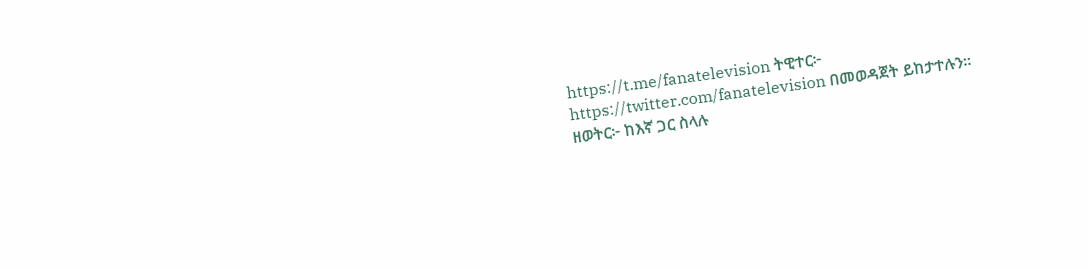https://t.me/fanatelevision ትዊተር፦ https://twitter.com/fanatelevision በመወዳጀት ይከታተሉን፡፡
ዘወትር፦ ከእኛ ጋር ስላሉ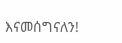እናመሰግናለን!